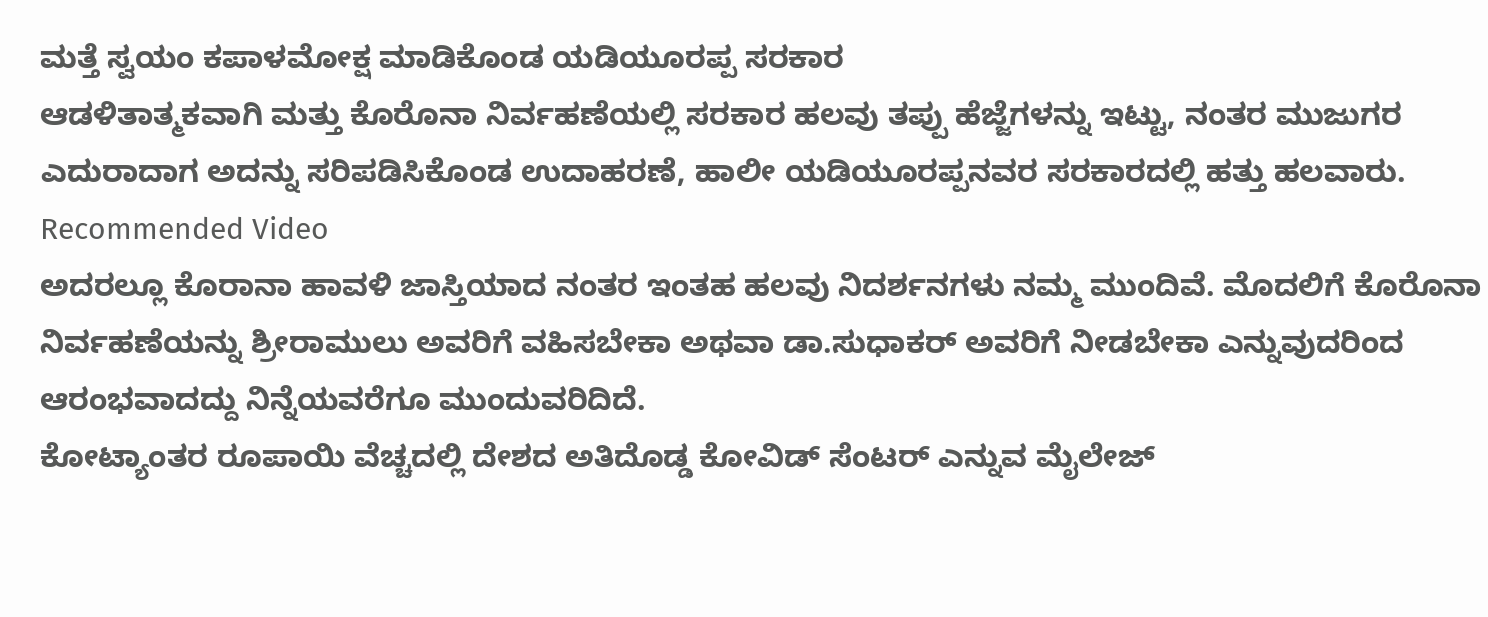ಮತ್ತೆ ಸ್ವಯಂ ಕಪಾಳಮೋಕ್ಷ ಮಾಡಿಕೊಂಡ ಯಡಿಯೂರಪ್ಪ ಸರಕಾರ
ಆಡಳಿತಾತ್ಮಕವಾಗಿ ಮತ್ತು ಕೊರೊನಾ ನಿರ್ವಹಣೆಯಲ್ಲಿ ಸರಕಾರ ಹಲವು ತಪ್ಪು ಹೆಜ್ಜೆಗಳನ್ನು ಇಟ್ಟು, ನಂತರ ಮುಜುಗರ ಎದುರಾದಾಗ ಅದನ್ನು ಸರಿಪಡಿಸಿಕೊಂಡ ಉದಾಹರಣೆ, ಹಾಲೀ ಯಡಿಯೂರಪ್ಪನವರ ಸರಕಾರದಲ್ಲಿ ಹತ್ತು ಹಲವಾರು.
Recommended Video
ಅದರಲ್ಲೂ ಕೊರಾನಾ ಹಾವಳಿ ಜಾಸ್ತಿಯಾದ ನಂತರ ಇಂತಹ ಹಲವು ನಿದರ್ಶನಗಳು ನಮ್ಮ ಮುಂದಿವೆ. ಮೊದಲಿಗೆ ಕೊರೊನಾ ನಿರ್ವಹಣೆಯನ್ನು ಶ್ರೀರಾಮುಲು ಅವರಿಗೆ ವಹಿಸಬೇಕಾ ಅಥವಾ ಡಾ.ಸುಧಾಕರ್ ಅವರಿಗೆ ನೀಡಬೇಕಾ ಎನ್ನುವುದರಿಂದ ಆರಂಭವಾದದ್ದು ನಿನ್ನೆಯವರೆಗೂ ಮುಂದುವರಿದಿದೆ.
ಕೋಟ್ಯಾಂತರ ರೂಪಾಯಿ ವೆಚ್ಚದಲ್ಲಿ ದೇಶದ ಅತಿದೊಡ್ಡ ಕೋವಿಡ್ ಸೆಂಟರ್ ಎನ್ನುವ ಮೈಲೇಜ್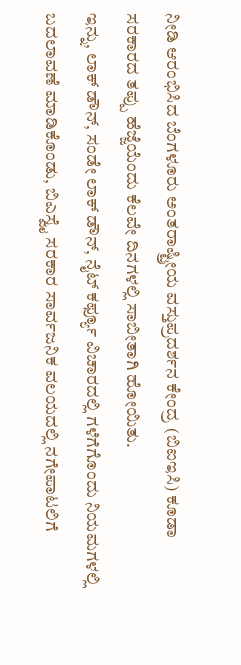ನೀಡಿ ಆರಂಭಿಸಿದ ಬೆಂಗಳೂರು ಅಂತರಾಷ್ಟ್ರೀಯ ವಸ್ತುಪ್ರದರ್ಶನ ಕೇಂದ್ರ (ಬಿಐಇಸಿ) ಕೂಡಾ ಸರಕಾರದ ತಪ್ಪು ಹೆಜ್ಜೆಯೆಂದು ಕೆಲವೇ ದಿನಗಳಲ್ಲಿ ಸಾಬೀತಾಗಿ ಹೋಯಿತು.
ಇನ್ನು, ಲಾಕ್ ಡೌನ್, ಸಂಡೇ ಲಾಕ್ ಡೌನ್, ನೈಟ್ ಕರ್ಫ್ಯೂ ವಿಚಾರದಲ್ಲಿ ಗಳೆಗೆಗೊಂದು ನಿಯಮಗಳಲ್ಲಿ ಬದಲಾವಣೆ ಮಾಡಿಕೊಂಡು, ಬಿಎಸ್ವೈ ಸರಕಾರ ಸಾರ್ವಜನಿಕ ವಲಯದಲ್ಲಿ ನಗೇಪಾಟಲಿಗೆ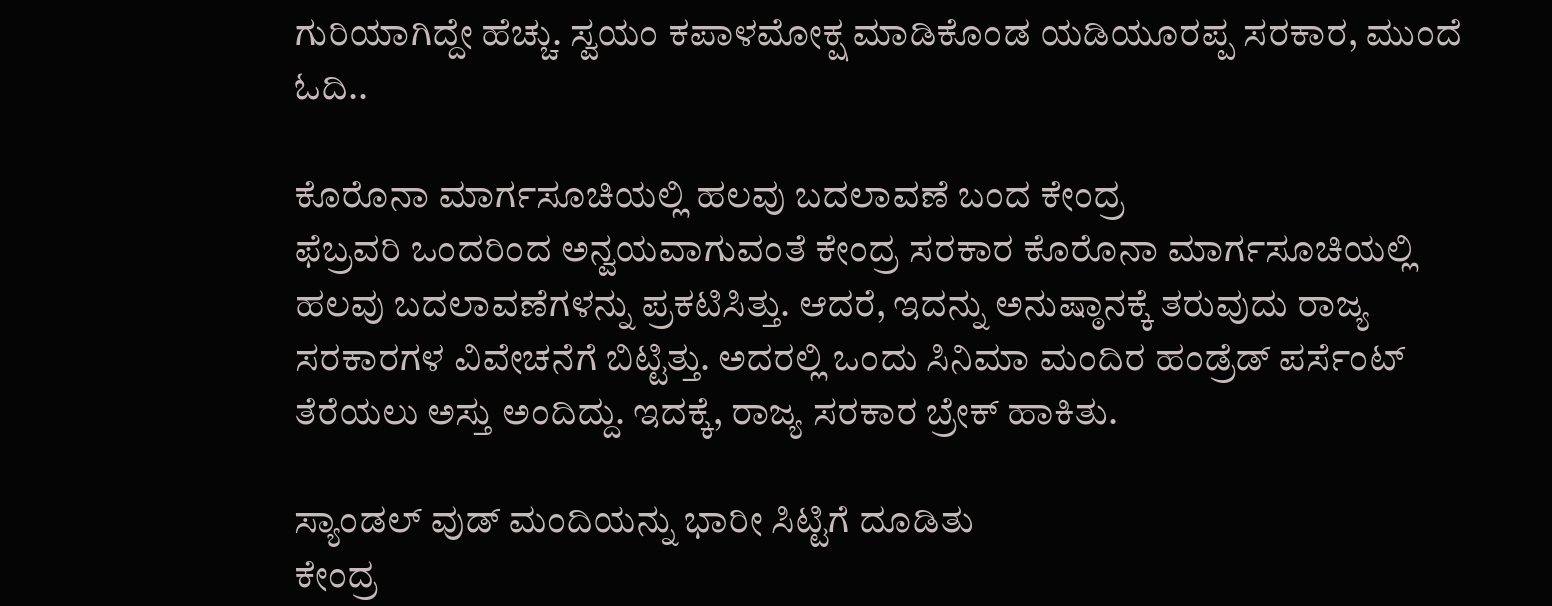ಗುರಿಯಾಗಿದ್ದೇ ಹೆಚ್ಚು. ಸ್ವಯಂ ಕಪಾಳಮೋಕ್ಷ ಮಾಡಿಕೊಂಡ ಯಡಿಯೂರಪ್ಪ ಸರಕಾರ, ಮುಂದೆ ಓದಿ..

ಕೊರೊನಾ ಮಾರ್ಗಸೂಚಿಯಲ್ಲಿ ಹಲವು ಬದಲಾವಣೆ ಬಂದ ಕೇಂದ್ರ
ಫೆಬ್ರವರಿ ಒಂದರಿಂದ ಅನ್ವಯವಾಗುವಂತೆ ಕೇಂದ್ರ ಸರಕಾರ ಕೊರೊನಾ ಮಾರ್ಗಸೂಚಿಯಲ್ಲಿ ಹಲವು ಬದಲಾವಣೆಗಳನ್ನು ಪ್ರಕಟಿಸಿತ್ತು. ಆದರೆ, ಇದನ್ನು ಅನುಷ್ಠಾನಕ್ಕೆ ತರುವುದು ರಾಜ್ಯ ಸರಕಾರಗಳ ವಿವೇಚನೆಗೆ ಬಿಟ್ಟಿತ್ತು. ಅದರಲ್ಲಿ ಒಂದು ಸಿನಿಮಾ ಮಂದಿರ ಹಂಡ್ರೆಡ್ ಪರ್ಸೆಂಟ್ ತೆರೆಯಲು ಅಸ್ತು ಅಂದಿದ್ದು. ಇದಕ್ಕೆ, ರಾಜ್ಯ ಸರಕಾರ ಬ್ರೇಕ್ ಹಾಕಿತು.

ಸ್ಯಾಂಡಲ್ ವುಡ್ ಮಂದಿಯನ್ನು ಭಾರೀ ಸಿಟ್ಟಿಗೆ ದೂಡಿತು
ಕೇಂದ್ರ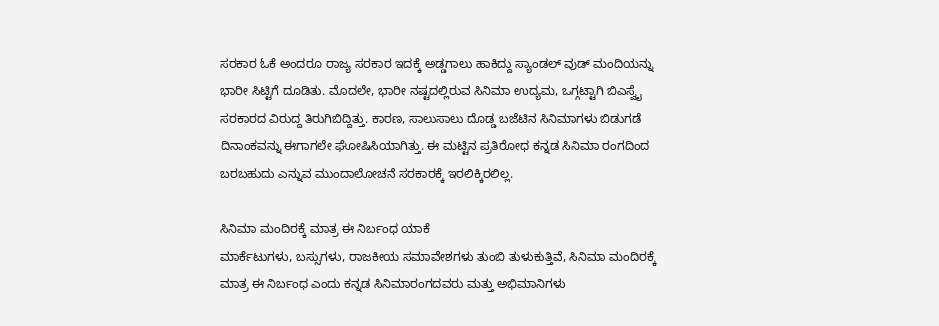ಸರಕಾರ ಓಕೆ ಅಂದರೂ ರಾಜ್ಯ ಸರಕಾರ ಇದಕ್ಕೆ ಅಡ್ಡಗಾಲು ಹಾಕಿದ್ದು ಸ್ಯಾಂಡಲ್ ವುಡ್ ಮಂದಿಯನ್ನು ಭಾರೀ ಸಿಟ್ಟಿಗೆ ದೂಡಿತು. ಮೊದಲೇ, ಭಾರೀ ನಷ್ಟದಲ್ಲಿರುವ ಸಿನಿಮಾ ಉದ್ಯಮ, ಒಗ್ಗಟ್ಟಾಗಿ ಬಿಎಸ್ವೈ ಸರಕಾರದ ವಿರುದ್ದ ತಿರುಗಿಬಿದ್ದಿತ್ತು. ಕಾರಣ, ಸಾಲುಸಾಲು ದೊಡ್ಡ ಬಜೆಟಿನ ಸಿನಿಮಾಗಳು ಬಿಡುಗಡೆ ದಿನಾಂಕವನ್ನು ಈಗಾಗಲೇ ಘೋಷಿಸಿಯಾಗಿತ್ತು. ಈ ಮಟ್ಟಿನ ಪ್ರತಿರೋಧ ಕನ್ನಡ ಸಿನಿಮಾ ರಂಗದಿಂದ ಬರಬಹುದು ಎನ್ನುವ ಮುಂದಾಲೋಚನೆ ಸರಕಾರಕ್ಕೆ ಇರಲಿಕ್ಕಿರಲಿಲ್ಲ.

ಸಿನಿಮಾ ಮಂದಿರಕ್ಕೆ ಮಾತ್ರ ಈ ನಿರ್ಬಂಧ ಯಾಕೆ
ಮಾರ್ಕೆಟುಗಳು, ಬಸ್ಸುಗಳು, ರಾಜಕೀಯ ಸಮಾವೇಶಗಳು ತುಂಬಿ ತುಳುಕುತ್ತಿವೆ, ಸಿನಿಮಾ ಮಂದಿರಕ್ಕೆ ಮಾತ್ರ ಈ ನಿರ್ಬಂಧ ಎಂದು ಕನ್ನಡ ಸಿನಿಮಾರಂಗದವರು ಮತ್ತು ಅಭಿಮಾನಿಗಳು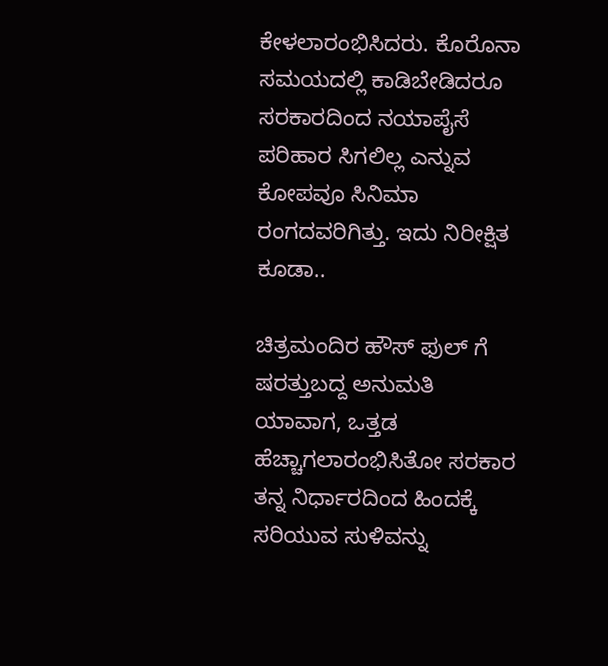ಕೇಳಲಾರಂಭಿಸಿದರು. ಕೊರೊನಾ ಸಮಯದಲ್ಲಿ ಕಾಡಿಬೇಡಿದರೂ ಸರಕಾರದಿಂದ ನಯಾಪೈಸೆ ಪರಿಹಾರ ಸಿಗಲಿಲ್ಲ ಎನ್ನುವ ಕೋಪವೂ ಸಿನಿಮಾ ರಂಗದವರಿಗಿತ್ತು. ಇದು ನಿರೀಕ್ಷಿತ ಕೂಡಾ..

ಚಿತ್ರಮಂದಿರ ಹೌಸ್ ಫುಲ್ ಗೆ ಷರತ್ತುಬದ್ದ ಅನುಮತಿ
ಯಾವಾಗ, ಒತ್ತಡ ಹೆಚ್ಚಾಗಲಾರಂಭಿಸಿತೋ ಸರಕಾರ ತನ್ನ ನಿರ್ಧಾರದಿಂದ ಹಿಂದಕ್ಕೆ ಸರಿಯುವ ಸುಳಿವನ್ನು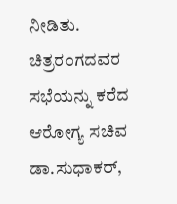ನೀಡಿತು. ಚಿತ್ರರಂಗದವರ ಸಭೆಯನ್ನು ಕರೆದ ಆರೋಗ್ಯ ಸಚಿವ ಡಾ.ಸುಧಾಕರ್,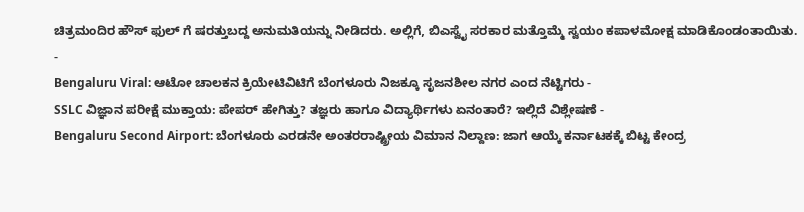ಚಿತ್ರಮಂದಿರ ಹೌಸ್ ಫುಲ್ ಗೆ ಷರತ್ತುಬದ್ದ ಅನುಮತಿಯನ್ನು ನೀಡಿದರು. ಅಲ್ಲಿಗೆ, ಬಿಎಸ್ವೈ ಸರಕಾರ ಮತ್ತೊಮ್ಮೆ ಸ್ವಯಂ ಕಪಾಳಮೋಕ್ಷ ಮಾಡಿಕೊಂಡಂತಾಯಿತು.
-
Bengaluru Viral: ಆಟೋ ಚಾಲಕನ ಕ್ರಿಯೇಟಿವಿಟಿಗೆ ಬೆಂಗಳೂರು ನಿಜಕ್ಕೂ ಸೃಜನಶೀಲ ನಗರ ಎಂದ ನೆಟ್ಟಿಗರು -
SSLC ವಿಜ್ಞಾನ ಪರೀಕ್ಷೆ ಮುಕ್ತಾಯ: ಪೇಪರ್ ಹೇಗಿತ್ತು? ತಜ್ಞರು ಹಾಗೂ ವಿದ್ಯಾರ್ಥಿಗಳು ಏನಂತಾರೆ? ಇಲ್ಲಿದೆ ವಿಶ್ಲೇಷಣೆ -
Bengaluru Second Airport: ಬೆಂಗಳೂರು ಎರಡನೇ ಅಂತರರಾಷ್ಟ್ರೀಯ ವಿಮಾನ ನಿಲ್ದಾಣ: ಜಾಗ ಆಯ್ಕೆ ಕರ್ನಾಟಕಕ್ಕೆ ಬಿಟ್ಟ ಕೇಂದ್ರ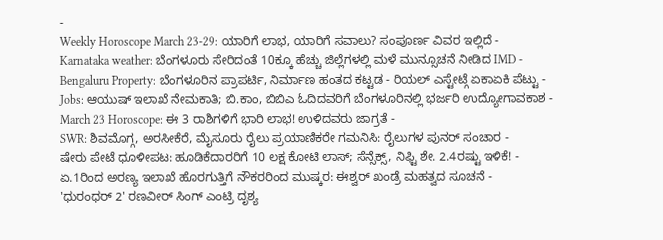-
Weekly Horoscope March 23-29: ಯಾರಿಗೆ ಲಾಭ, ಯಾರಿಗೆ ಸವಾಲು? ಸಂಪೂರ್ಣ ವಿವರ ಇಲ್ಲಿದೆ -
Karnataka weather: ಬೆಂಗಳೂರು ಸೇರಿದಂತೆ 10ಕ್ಕೂ ಹೆಚ್ಚು ಜಿಲ್ಲೆಗಳಲ್ಲಿ ಮಳೆ ಮುನ್ಸೂಚನೆ ನೀಡಿದ IMD -
Bengaluru Property: ಬೆಂಗಳೂರಿನ ಪ್ರಾಪರ್ಟಿ, ನಿರ್ಮಾಣ ಹಂತದ ಕಟ್ಟಡ - ರಿಯಲ್ ಎಸ್ಟೇಟ್ಗೆ ಏಕಾಏಕಿ ಪೆಟ್ಟು -
Jobs: ಆಯುಷ್ ಇಲಾಖೆ ನೇಮಕಾತಿ; ಬಿ.ಕಾಂ, ಬಿಬಿಎ ಓದಿದವರಿಗೆ ಬೆಂಗಳೂರಿನಲ್ಲಿ ಭರ್ಜರಿ ಉದ್ಯೋಗಾವಕಾಶ -
March 23 Horoscope: ಈ 3 ರಾಶಿಗಳಿಗೆ ಭಾರಿ ಲಾಭ! ಉಳಿದವರು ಜಾಗ್ರತೆ -
SWR: ಶಿವಮೊಗ್ಗ, ಅರಸೀಕೆರೆ, ಮೈಸೂರು ರೈಲು ಪ್ರಯಾಣಿಕರೇ ಗಮನಿಸಿ: ರೈಲುಗಳ ಪುನರ್ ಸಂಚಾರ -
ಷೇರು ಪೇಟೆ ಧೂಳೀಪಟ: ಹೂಡಿಕೆದಾರರಿಗೆ 10 ಲಕ್ಷ ಕೋಟಿ ಲಾಸ್; ಸೆನ್ಸೆಕ್ಸ್, ನಿಫ್ಟಿ ಶೇ. 2.4ರಷ್ಟು ಇಳಿಕೆ! -
ಏ.1ರಿಂದ ಅರಣ್ಯ ಇಲಾಖೆ ಹೊರಗುತ್ತಿಗೆ ನೌಕರರಿಂದ ಮುಷ್ಕರ: ಈಶ್ವರ್ ಖಂಡ್ರೆ ಮಹತ್ವದ ಸೂಚನೆ -
'ಧುರಂಧರ್ 2' ರಣವೀರ್ ಸಿಂಗ್ ಎಂಟ್ರಿ ದೃಶ್ಯ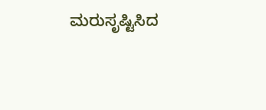ಮರುಸೃಷ್ಟಿಸಿದ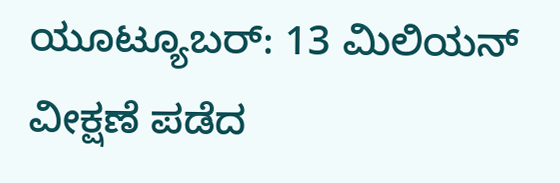ಯೂಟ್ಯೂಬರ್: 13 ಮಿಲಿಯನ್ ವೀಕ್ಷಣೆ ಪಡೆದ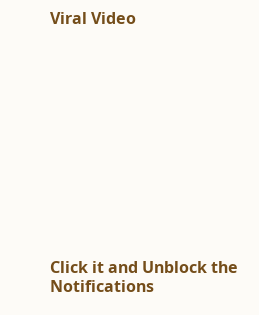Viral Video












Click it and Unblock the Notifications